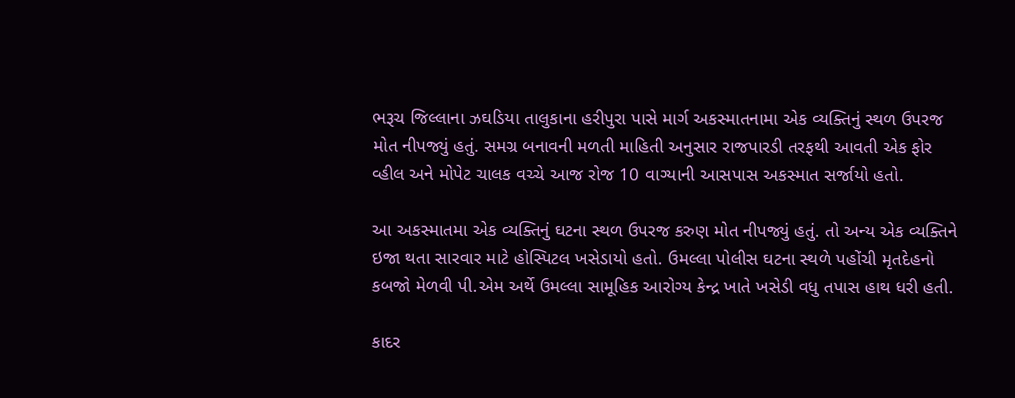ભરૂચ જિલ્લાના ઝઘડિયા તાલુકાના હરીપુરા પાસે માર્ગ અકસ્માતનામા એક વ્યક્તિનું સ્થળ ઉપરજ મોત નીપજ્યું હતું. સમગ્ર બનાવની મળતી માહિતી અનુસાર રાજપારડી તરફથી આવતી એક ફોર વ્હીલ અને મોપેટ ચાલક વચ્ચે આજ રોજ 10 વાગ્યાની આસપાસ અકસ્માત સર્જાયો હતો.

આ અકસ્માતમા એક વ્યક્તિનું ઘટના સ્થળ ઉપરજ કરુણ મોત નીપજ્યું હતું. તો અન્ય એક વ્યક્તિને ઇજા થતા સારવાર માટે હોસ્પિટલ ખસેડાયો હતો. ઉમલ્લા પોલીસ ઘટના સ્થળે પહોંચી મૃતદેહનો કબજો મેળવી પી.એમ અર્થે ઉમલ્લા સામૂહિક આરોગ્ય કેન્દ્ર ખાતે ખસેડી વધુ તપાસ હાથ ધરી હતી.

કાદર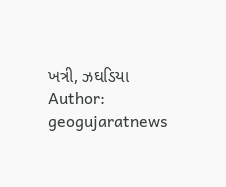ખત્રી, ઝઘડિયા
Author: geogujaratnews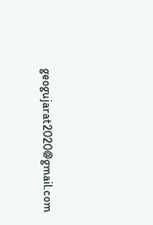geogujarat2020@gmail.com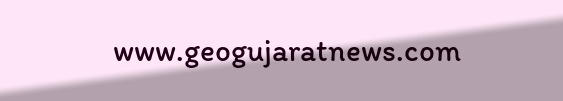www.geogujaratnews.com